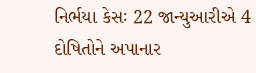નિર્ભયા કેસઃ 22 જાન્યુઆરીએ 4 દોષિતોને અપાનાર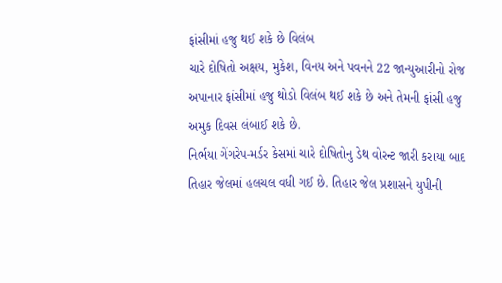ફાંસીમાં હજુ થઈ શકે છે વિલંબ
ચારે દોષિતો અક્ષય, મુકેશ, વિનય અને પવનને 22 જાન્યુઆરીનો રોજ અપાનાર ફાંસીમાં હજુ થોડો વિલંબ થઈ શકે છે અને તેમની ફાંસી હજુ અમુક દિવસ લંબાઈ શકે છે.
નિર્ભયા ગેંગરેપ-મર્ડર કેસમાં ચારે દોષિતોનુ ડેથ વોરન્ટ જારી કરાયા બાદ તિહાર જેલમાં હલચલ વધી ગઈ છે. તિહાર જેલ પ્રશાસને યુપીની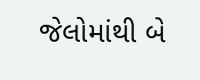જેલોમાંથી બે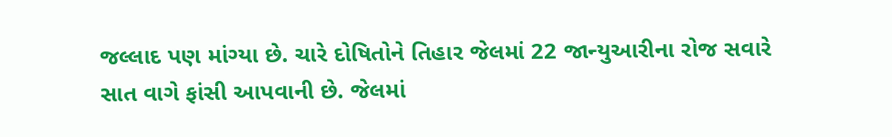જલ્લાદ પણ માંગ્યા છે. ચારે દોષિતોને તિહાર જેલમાં 22 જાન્યુઆરીના રોજ સવારે સાત વાગે ફાંસી આપવાની છે. જેલમાં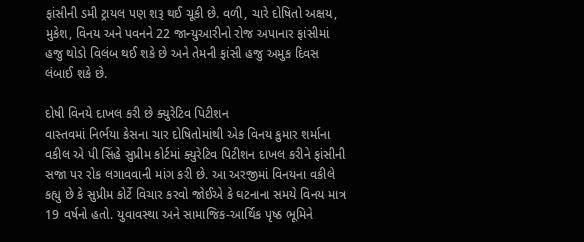ફાંસીની ડમી ટ્રાયલ પણ શરૂ થઈ ચૂકી છે. વળી, ચારે દોષિતો અક્ષય, મુકેશ, વિનય અને પવનને 22 જાન્યુઆરીનો રોજ અપાનાર ફાંસીમાં હજુ થોડો વિલંબ થઈ શકે છે અને તેમની ફાંસી હજુ અમુક દિવસ લંબાઈ શકે છે.

દોષી વિનયે દાખલ કરી છે ક્યુરેટિવ પિટીશન
વાસ્તવમાં નિર્ભયા કેસના ચાર દોષિતોમાંથી એક વિનય કુમાર શર્માના વકીલ એ પી સિંહે સુપ્રીમ કોર્ટમાં ક્યુરેટિવ પિટીશન દાખલ કરીને ફાંસીની સજા પર રોક લગાવવાની માંગ કરી છે. આ અરજીમાં વિનયના વકીલે કહ્યુ છે કે સુપ્રીમ કોર્ટે વિચાર કરવો જોઈએ કે ઘટનાના સમયે વિનય માત્ર 19 વર્ષનો હતો. યુવાવસ્થા અને સામાજિક-આર્થિક પૃષ્ઠ ભૂમિને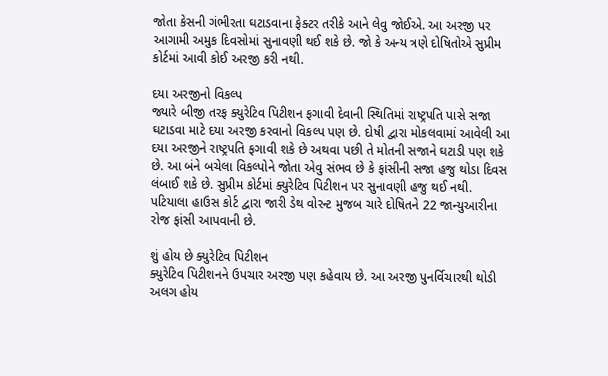જોતા કેસની ગંભીરતા ઘટાડવાના ફેક્ટર તરીકે આને લેવુ જોઈએ. આ અરજી પર આગામી અમુક દિવસોમાં સુનાવણી થઈ શકે છે. જો કે અન્ય ત્રણે દોષિતોએ સુપ્રીમ કોર્ટમાં આવી કોઈ અરજી કરી નથી.

દયા અરજીનો વિકલ્પ
જ્યારે બીજી તરફ ક્યુરેટિવ પિટીશન ફગાવી દેવાની સ્થિતિમાં રાષ્ટ્રપતિ પાસે સજા ઘટાડવા માટે દયા અરજી કરવાનો વિકલ્પ પણ છે. દોષી દ્વારા મોકલવામાં આવેલી આ દયા અરજીને રાષ્ટ્રપતિ ફગાવી શકે છે અથવા પછી તે મોતની સજાને ઘટાડી પણ શકે છે. આ બંને બચેલા વિકલ્પોને જોતા એવુ સંભવ છે કે ફાંસીની સજા હજુ થોડા દિવસ લંબાઈ શકે છે. સુપ્રીમ કોર્ટમાં ક્યુરેટિવ પિટીશન પર સુનાવણી હજુ થઈ નથી. પટિયાલા હાઉસ કોર્ટ દ્વારા જારી ડેથ વોરન્ટ મુજબ ચારે દોષિતને 22 જાન્યુઆરીના રોજ ફાંસી આપવાની છે.

શું હોય છે ક્યુરેટિવ પિટીશન
ક્યુરેટિવ પિટીશનને ઉપચાર અરજી પણ કહેવાય છે. આ અરજી પુનર્વિચારથી થોડી અલગ હોય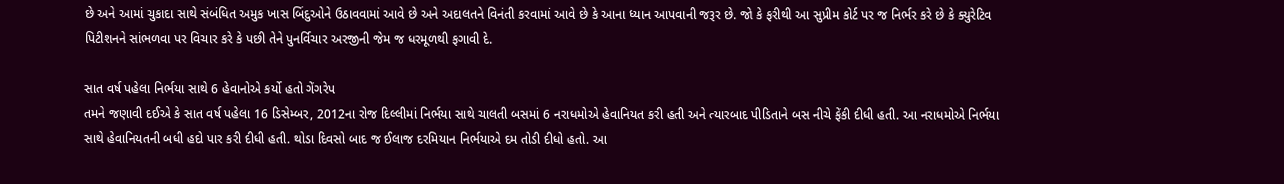છે અને આમાં ચુકાદા સાથે સંબંધિત અમુક ખાસ બિંદુઓને ઉઠાવવામાં આવે છે અને અદાલતને વિનંતી કરવામાં આવે છે કે આના ધ્યાન આપવાની જરૂર છે. જો કે ફરીથી આ સુપ્રીમ કોર્ટ પર જ નિર્ભર કરે છે કે ક્યુરેટિવ પિટીશનને સાંભળવા પર વિચાર કરે કે પછી તેને પુનર્વિચાર અરજીની જેમ જ ધરમૂળથી ફગાવી દે.

સાત વર્ષ પહેલા નિર્ભયા સાથે 6 હેવાનોએ કર્યો હતો ગેંગરેપ
તમને જણાવી દઈએ કે સાત વર્ષ પહેલા 16 ડિસેમ્બર, 2012ના રોજ દિલ્લીમાં નિર્ભયા સાથે ચાલતી બસમાં 6 નરાધમોએ હેવાનિયત કરી હતી અને ત્યારબાદ પીડિતાને બસ નીચે ફેંકી દીધી હતી. આ નરાધમોએ નિર્ભયા સાથે હેવાનિયતની બધી હદો પાર કરી દીધી હતી. થોડા દિવસો બાદ જ ઈલાજ દરમિયાન નિર્ભયાએ દમ તોડી દીધો હતો. આ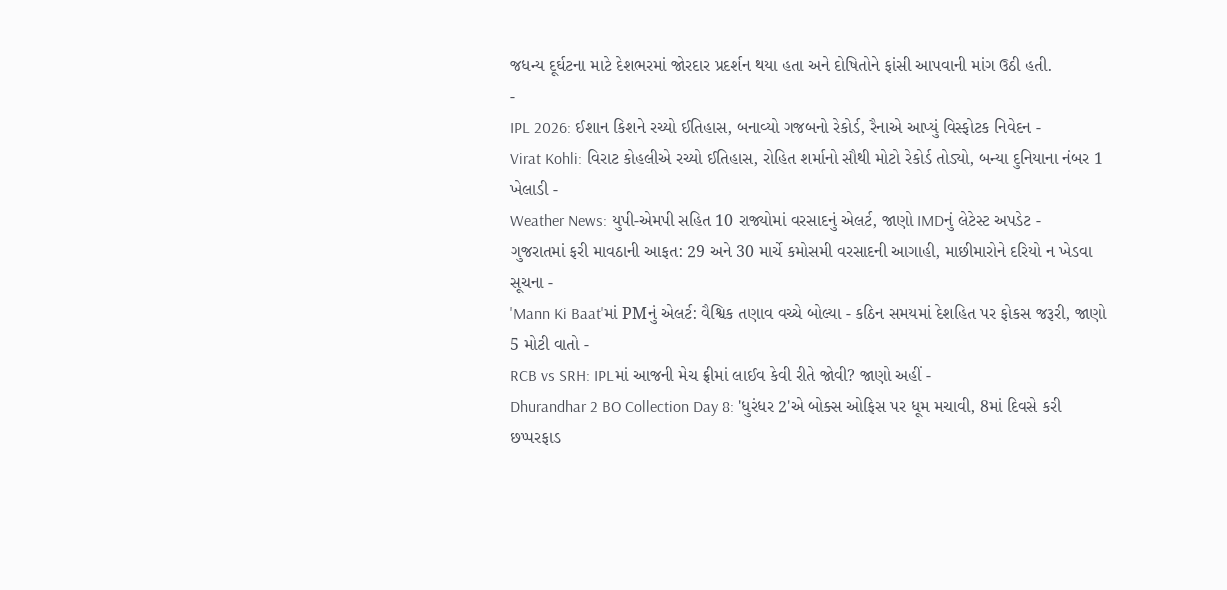જધન્ય દૂર્ઘટના માટે દેશભરમાં જોરદાર પ્રદર્શન થયા હતા અને દોષિતોને ફાંસી આપવાની માંગ ઉઠી હતી.
-
IPL 2026: ઈશાન કિશને રચ્યો ઈતિહાસ, બનાવ્યો ગજબનો રેકોર્ડ, રૈનાએ આપ્યું વિસ્ફોટક નિવેદન -
Virat Kohli: વિરાટ કોહલીએ રચ્યો ઈતિહાસ, રોહિત શર્માનો સૌથી મોટો રેકોર્ડ તોડ્યો, બન્યા દુનિયાના નંબર 1 ખેલાડી -
Weather News: યુપી-એમપી સહિત 10 રાજ્યોમાં વરસાદનું એલર્ટ, જાણો IMDનું લેટેસ્ટ અપડેટ -
ગુજરાતમાં ફરી માવઠાની આફત: 29 અને 30 માર્ચે કમોસમી વરસાદની આગાહી, માછીમારોને દરિયો ન ખેડવા સૂચના -
'Mann Ki Baat'માં PMનું એલર્ટ: વૈશ્વિક તણાવ વચ્ચે બોલ્યા - કઠિન સમયમાં દેશહિત પર ફોકસ જરૂરી, જાણો 5 મોટી વાતો -
RCB vs SRH: IPLમાં આજની મેચ ફ્રીમાં લાઈવ કેવી રીતે જોવી? જાણો અહીં -
Dhurandhar 2 BO Collection Day 8: 'ધુરંધર 2'એ બોક્સ ઓફિસ પર ધૂમ મચાવી, 8માં દિવસે કરી છપ્પરફાડ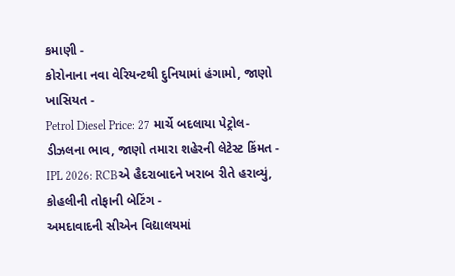કમાણી -
કોરોનાના નવા વેરિયન્ટથી દુનિયામાં હંગામો, જાણો ખાસિયત -
Petrol Diesel Price: 27 માર્ચે બદલાયા પેટ્રોલ-ડીઝલના ભાવ, જાણો તમારા શહેરની લેટેસ્ટ કિંમત -
IPL 2026: RCBએ હૈદરાબાદને ખરાબ રીતે હરાવ્યું, કોહલીની તોફાની બેટિંગ -
અમદાવાદની સીએન વિદ્યાલયમાં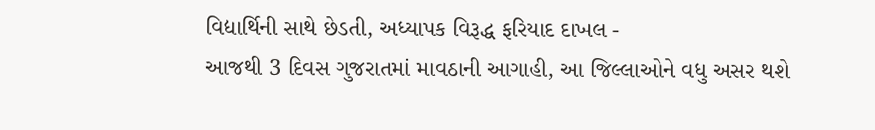વિદ્યાર્થિની સાથે છેડતી, અધ્યાપક વિરૂદ્ધ ફરિયાદ દાખલ -
આજથી 3 દિવસ ગુજરાતમાં માવઠાની આગાહી, આ જિલ્લાઓને વધુ અસર થશે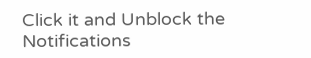Click it and Unblock the Notifications